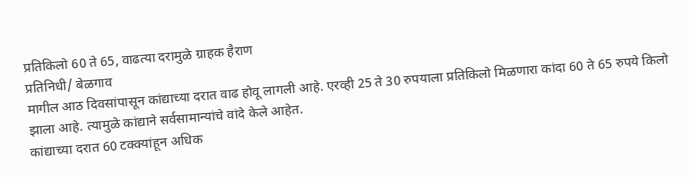प्रतिकिलो 60 ते 65, वाढत्या दरामुळे ग्राहक हैराण
प्रतिनिधी/ बेळगाव
मागील आठ दिवसांपासून कांद्याच्या दरात वाढ होवू लागली आहे. एरव्ही 25 ते 30 रुपयाला प्रतिकिलो मिळणारा कांदा 60 ते 65 रुपये किलो झाला आहे. त्यामुळे कांद्याने सर्वसामान्यांचे वांदे केले आहेत.
कांद्याच्या दरात 60 टक्क्यांहून अधिक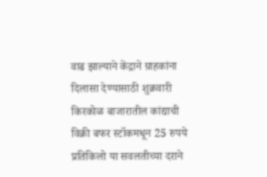वाढ झाल्याने केंद्राने ग्राहकांना दिलासा देण्यासाठी शुक्रवारी किरकोळ बाजारातील कांद्याची विक्री बफर स्टॉकमधून 25 रुपये प्रतिकिलो या सवलतीच्या दराने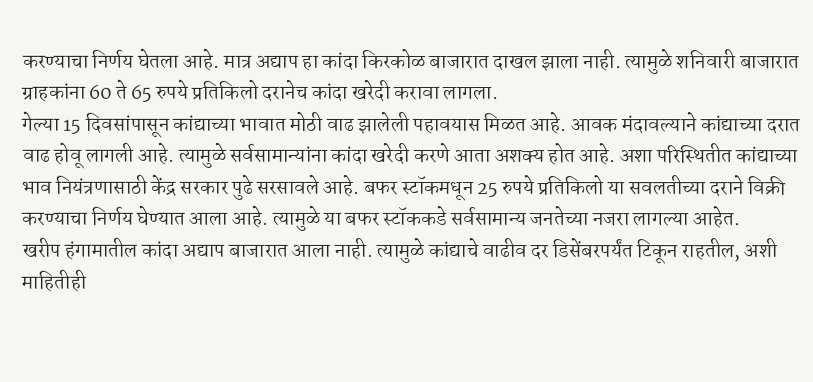करण्याचा निर्णय घेतला आहे. मात्र अद्याप हा कांदा किरकोळ बाजारात दाखल झाला नाही. त्यामुळे शनिवारी बाजारात ग्राहकांना 60 ते 65 रुपये प्रतिकिलो दरानेच कांदा खरेदी करावा लागला.
गेल्या 15 दिवसांपासून कांद्याच्या भावात मोठी वाढ झालेली पहावयास मिळत आहे. आवक मंदावल्याने कांद्याच्या दरात वाढ होवू लागली आहे. त्यामुळे सर्वसामान्यांना कांदा खरेदी करणे आता अशक्य होत आहे. अशा परिस्थितीत कांद्याच्या भाव नियंत्रणासाठी केंद्र सरकार पुढे सरसावले आहे. बफर स्टॉकमधून 25 रुपये प्रतिकिलो या सवलतीच्या दराने विक्री करण्याचा निर्णय घेण्यात आला आहे. त्यामुळे या बफर स्टॉककडे सर्वसामान्य जनतेच्या नजरा लागल्या आहेत.
खरीप हंगामातील कांदा अद्याप बाजारात आला नाही. त्यामुळे कांद्याचे वाढीव दर डिसेंबरपर्यंत टिकून राहतील, अशी माहितीही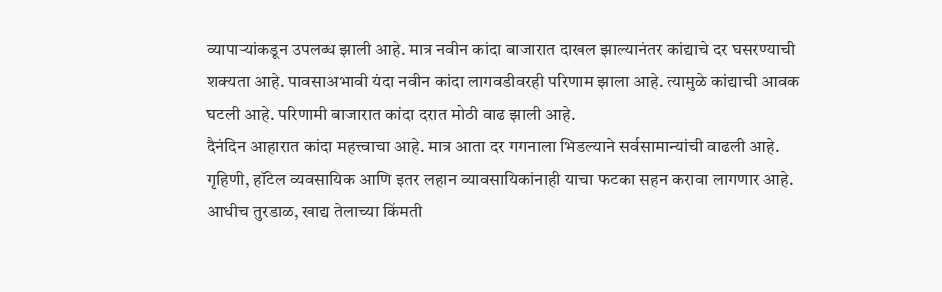व्यापाऱ्यांकडून उपलब्ध झाली आहे. मात्र नवीन कांदा बाजारात दाखल झाल्यानंतर कांद्याचे दर घसरण्याची शक्यता आहे. पावसाअभावी यंदा नवीन कांदा लागवडीवरही परिणाम झाला आहे. त्यामुळे कांद्याची आवक घटली आहे. परिणामी बाजारात कांदा दरात मोठी वाढ झाली आहे.
दैनंदिन आहारात कांदा महत्त्वाचा आहे. मात्र आता दर गगनाला भिडल्याने सर्वसामान्यांची वाढली आहे. गृहिणी, हॉटेल व्यवसायिक आणि इतर लहान व्यावसायिकांनाही याचा फटका सहन करावा लागणार आहे. आधीच तुरडाळ, खाद्य तेलाच्या किंमती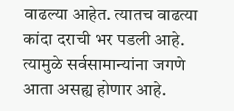वाढल्या आहेत. त्यातच वाढत्या कांदा दराची भर पडली आहे. त्यामुळे सर्वसामान्यांना जगणे आता असह्य होणार आहे.